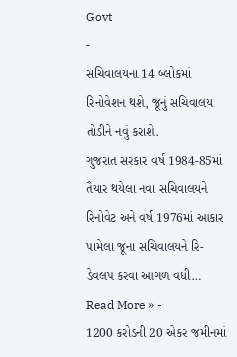Govt
-
સચિવાલયના 14 બ્લોકમાં રિનોવેશન થશે, જૂનું સચિવાલય તોડીને નવું કરાશે.
ગુજરાત સરકાર વર્ષ 1984-85માં તૈયાર થયેલા નવા સચિવાલયને રિનોવેટ અને વર્ષ 1976માં આકાર પામેલા જૂના સચિવાલયને રિ-ડેવલપ કરવા આગળ વધી…
Read More » -
1200 કરોડની 20 એકર જમીનમાં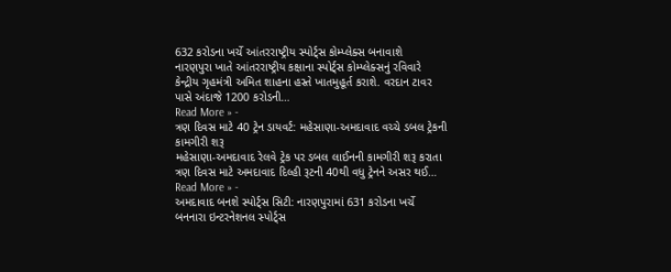632 કરોડના ખર્ચે આંતરરાષ્ટ્રીય સ્પોર્ટ્સ કોમ્પ્લેક્સ બનાવાશે
નારણપુરા ખાતે આંતરરાષ્ટ્રીય કક્ષાના સ્પોર્ટ્સ કોમ્પ્લેક્સનું રવિવારે કેન્દ્રીય ગૃહમંત્રી અમિત શાહના હસ્તે ખાતમુહૂર્ત કરાશે. વરદાન ટાવર પાસે અંદાજે 1200 કરોડની…
Read More » -
ત્રણ દિવસ માટે 40 ટ્રેન ડાયવર્ટ: મહેસાણા-અમદાવાદ વચ્ચે ડબલ ટ્રેકની કામગીરી શરૂ
મહેસાણા-અમદાવાદ રેલવે ટ્રેક પર ડબલ લાઈનની કામગીરી શરૂ કરાતા ત્રણ દિવસ માટે અમદાવાદ દિલ્હી રૂટની 40થી વધુ ટ્રેનને અસર થઈ…
Read More » -
અમદાવાદ બનશે સ્પોર્ટ્સ સિટી: નારણપુરામાં 631 કરોડના ખર્ચે બનનારા ઇન્ટરનેશનલ સ્પોર્ટ્સ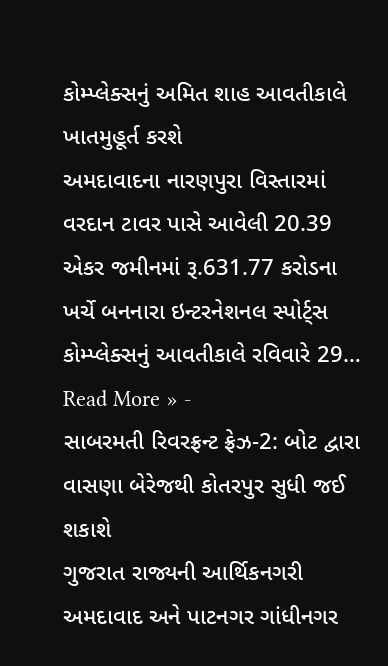કોમ્પ્લેક્સનું અમિત શાહ આવતીકાલે ખાતમુહૂર્ત કરશે
અમદાવાદના નારણપુરા વિસ્તારમાં વરદાન ટાવર પાસે આવેલી 20.39 એકર જમીનમાં રૂ.631.77 કરોડના ખર્ચે બનનારા ઇન્ટરનેશનલ સ્પોર્ટ્સ કોમ્પ્લેક્સનું આવતીકાલે રવિવારે 29…
Read More » -
સાબરમતી રિવરફ્રન્ટ ફ્રેઝ-2: બોટ દ્વારા વાસણા બેરેજથી કોતરપુર સુધી જઈ શકાશે
ગુજરાત રાજ્યની આર્થિકનગરી અમદાવાદ અને પાટનગર ગાંધીનગર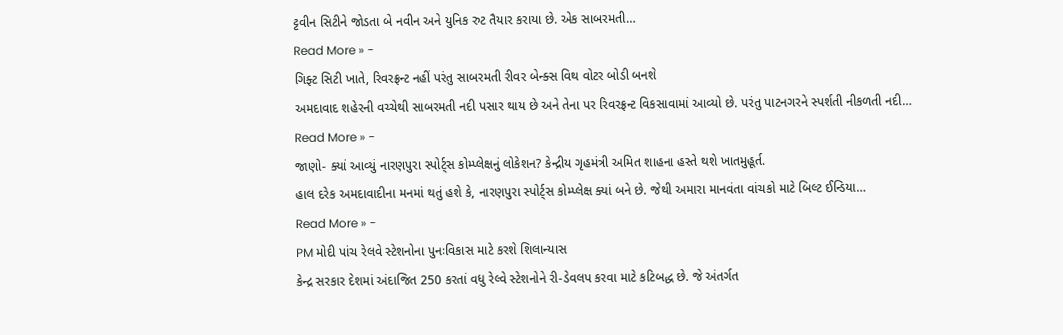ટ્ટવીન સિટીને જોડતા બે નવીન અને યુનિક રુટ તૈયાર કરાયા છે. એક સાબરમતી…
Read More » -
ગિફ્ટ સિટી ખાતે, રિવરફ્રન્ટ નહીં પરંતુ સાબરમતી રીવર બેન્ક્સ વિથ વોટર બોડી બનશે
અમદાવાદ શહેરની વચ્ચેથી સાબરમતી નદી પસાર થાય છે અને તેના પર રિવરફ્રન્ટ વિકસાવામાં આવ્યો છે. પરંતુ પાટનગરને સ્પર્શતી નીકળતી નદી…
Read More » -
જાણો- ક્યાં આવ્યું નારણપુરા સ્પોર્ટ્સ કોમ્પ્લેક્ષનું લોકેશન? કેન્દ્રીય ગૃહમંત્રી અમિત શાહના હસ્તે થશે ખાતમુહૂર્ત.
હાલ દરેક અમદાવાદીના મનમાં થતું હશે કે, નારણપુરા સ્પોર્ટ્સ કોમ્પ્લેક્ષ ક્યાં બને છે. જેથી અમારા માનવંતા વાંચકો માટે બિલ્ટ ઈન્ડિયા…
Read More » -
PM મોદી પાંચ રેલવે સ્ટેશનોના પુનઃવિકાસ માટે કરશે શિલાન્યાસ
કેન્દ્ર સરકાર દેશમાં અંદાજિત 250 કરતાં વધુ રેલ્વે સ્ટેશનોને રી-ડેવલપ કરવા માટે કટિબદ્ધ છે. જે અંતર્ગત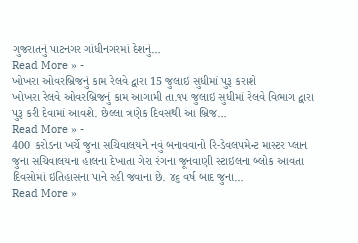ગુજરાતનું પાટનગર ગાંધીનગરમાં દેશનું…
Read More » -
ખોખરા ઓવરબ્રિજનું કામ રેલવે દ્વારા 15 જુલાઇ સુધીમાં પુરૂ કરાશે
ખોખરા રેલવે ઓવરબ્રિજનું કામ આગામી તા.૧૫ જુલાઇ સુધીમાં રેલવે વિભાગ દ્વારા પુરૂ કરી દેવામાં આવશે. છેલ્લા ત્રણેક દિવસથી આ બ્રિજ…
Read More » -
400 કરોડના ખર્ચે જુના સચિવાલયને નવું બનાવવાનો રિ-ડેવલપમેન્ટ માસ્ટર પ્લાન
જુના સચિવાલયના હાલના દેખાતા ગેરા રંગના જૂનવાણી સ્ટાઇલના બ્લોક આવતા દિવસોમાં ઇતિહાસના પાને રહી જવાના છે. ૪૬ વર્ષ બાદ જુના…
Read More »